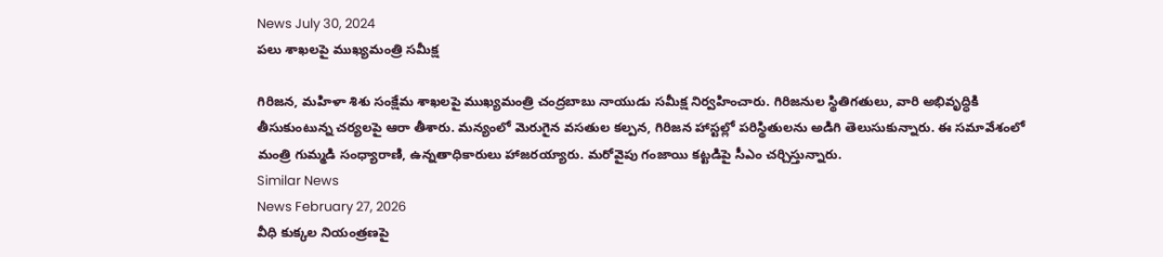News July 30, 2024
పలు శాఖలపై ముఖ్యమంత్రి సమీక్ష

గిరిజన, మహిళా శిశు సంక్షేమ శాఖలపై ముఖ్యమంత్రి చంద్రబాబు నాయుడు సమీక్ష నిర్వహించారు. గిరిజనుల స్థితిగతులు, వారి అభివృద్ధికి తీసుకుంటున్న చర్యలపై ఆరా తీశారు. మన్యంలో మెరుగైన వసతుల కల్పన, గిరిజన హాస్టల్లో పరిస్థితులను అడిగి తెలుసుకున్నారు. ఈ సమావేశంలో మంత్రి గుమ్మడి సంధ్యారాణి, ఉన్నతాధికారులు హాజరయ్యారు. మరోవైపు గంజాయి కట్టడిపై సీఎం చర్చిస్తున్నారు.
Similar News
News February 27, 2026
వీధి కుక్కల నియంత్రణపై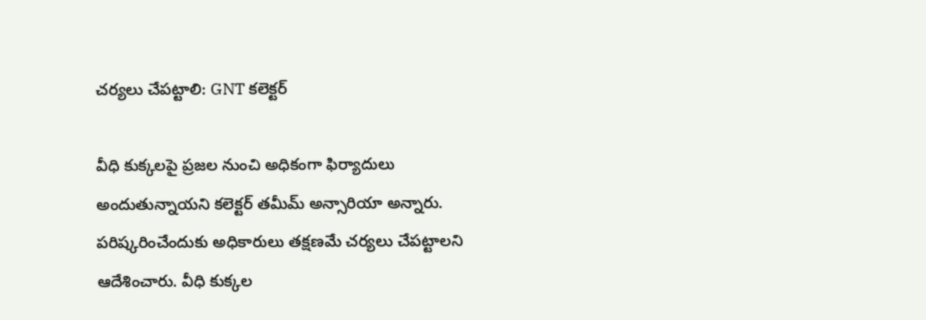చర్యలు చేపట్టాలి: GNT కలెక్టర్

వీధి కుక్కలపై ప్రజల నుంచి అధికంగా ఫిర్యాదులు అందుతున్నాయని కలెక్టర్ తమీమ్ అన్సారియా అన్నారు. పరిష్కరించేందుకు అధికారులు తక్షణమే చర్యలు చేపట్టాలని ఆదేశించారు. వీధి కుక్కల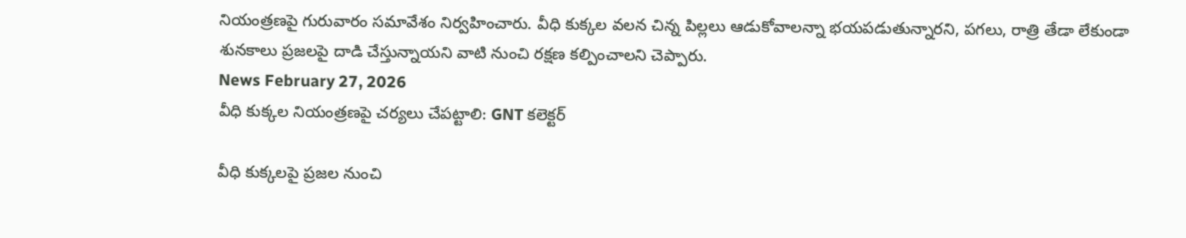నియంత్రణపై గురువారం సమావేశం నిర్వహించారు. వీధి కుక్కల వలన చిన్న పిల్లలు ఆడుకోవాలన్నా భయపడుతున్నారని, పగలు, రాత్రి తేడా లేకుండా శునకాలు ప్రజలపై దాడి చేస్తున్నాయని వాటి నుంచి రక్షణ కల్పించాలని చెప్పారు.
News February 27, 2026
వీధి కుక్కల నియంత్రణపై చర్యలు చేపట్టాలి: GNT కలెక్టర్

వీధి కుక్కలపై ప్రజల నుంచి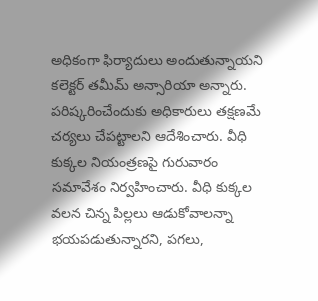అధికంగా ఫిర్యాదులు అందుతున్నాయని కలెక్టర్ తమీమ్ అన్సారియా అన్నారు. పరిష్కరించేందుకు అధికారులు తక్షణమే చర్యలు చేపట్టాలని ఆదేశించారు. వీధి కుక్కల నియంత్రణపై గురువారం సమావేశం నిర్వహించారు. వీధి కుక్కల వలన చిన్న పిల్లలు ఆడుకోవాలన్నా భయపడుతున్నారని, పగలు,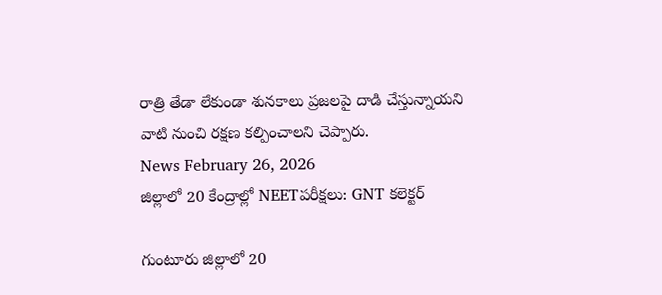రాత్రి తేడా లేకుండా శునకాలు ప్రజలపై దాడి చేస్తున్నాయని వాటి నుంచి రక్షణ కల్పించాలని చెప్పారు.
News February 26, 2026
జిల్లాలో 20 కేంద్రాల్లో NEETపరీక్షలు: GNT కలెక్టర్

గుంటూరు జిల్లాలో 20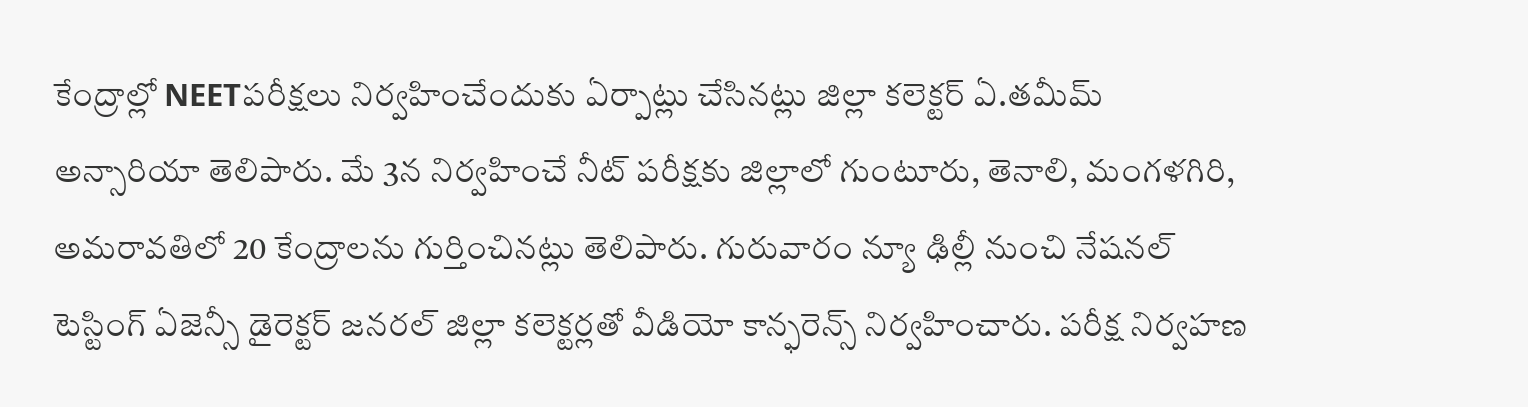కేంద్రాల్లో NEETపరీక్షలు నిర్వహించేందుకు ఏర్పాట్లు చేసినట్లు జిల్లా కలెక్టర్ ఏ.తమీమ్ అన్సారియా తెలిపారు. మే 3న నిర్వహించే నీట్ పరీక్షకు జిల్లాలో గుంటూరు, తెనాలి, మంగళగిరి, అమరావతిలో 20 కేంద్రాలను గుర్తించినట్లు తెలిపారు. గురువారం న్యూ ఢిల్లీ నుంచి నేషనల్ టెస్టింగ్ ఏజెన్సీ డైరెక్టర్ జనరల్ జిల్లా కలెక్టర్లతో వీడియో కాన్ఫరెన్స్ నిర్వహించారు. పరీక్ష నిర్వహణ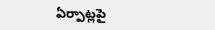ఏర్పాట్లపై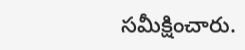సమీక్షించారు.